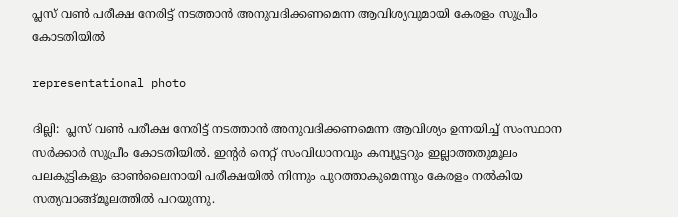പ്ലസ് വണ്‍ പരീക്ഷ നേരിട്ട് നടത്താന്‍ അനുവദിക്കണമെന്ന ആവിശ്യവുമായി കേരളം സുപ്രീം കോടതിയില്‍

representational photo

ദില്ലി:  പ്ലസ് വണ്‍ പരീക്ഷ നേരിട്ട് നടത്താന്‍ അനുവദിക്കണമെന്ന ആവിശ്യം ഉന്നയിച്ച് സംസ്ഥാന സര്‍ക്കാര്‍ സുപ്രീം കോടതിയില്‍. ഇന്റര്‍ നെറ്റ് സംവിധാനവും കമ്പ്യൂട്ടറും ഇല്ലാത്തതുമൂലം പലകുട്ടികളും ഓണ്‍ലൈനായി പരീക്ഷയില്‍ നിന്നും പുറത്താകുമെന്നും കേരളം നല്‍കിയ സത്യവാങ്ങ്മൂലത്തില്‍ പറയുന്നു.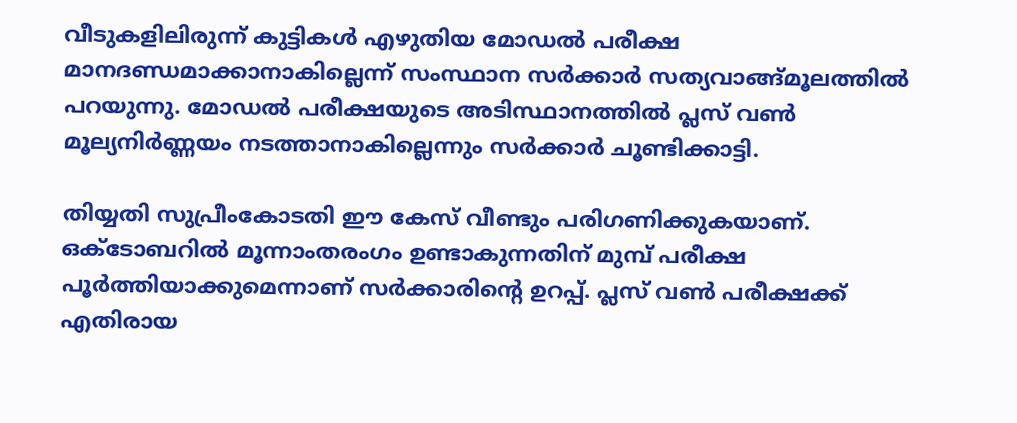വീടുകളിലിരുന്ന് കുട്ടികള്‍ എഴുതിയ മോഡല്‍ പരീക്ഷ മാനദണ്ഡമാക്കാനാകില്ലെന്ന് സംസ്ഥാന സര്‍ക്കാര്‍ സത്യവാങ്ങ്മൂലത്തില്‍ പറയുന്നു. മോഡല്‍ പരീക്ഷയുടെ അടിസ്ഥാനത്തില്‍ പ്ലസ് വണ്‍ മൂല്യനിര്‍ണ്ണയം നടത്താനാകില്ലെന്നും സര്‍ക്കാര്‍ ചൂണ്ടിക്കാട്ടി.

തിയ്യതി സുപ്രീംകോടതി ഈ കേസ് വീണ്ടും പരിഗണിക്കുകയാണ്.
ഒക്ടോബറില്‍ മൂന്നാംതരംഗം ഉണ്ടാകുന്നതിന് മുമ്പ് പരീക്ഷ പൂര്‍ത്തിയാക്കുമെന്നാണ് സര്‍ക്കാരിന്റെ ഉറപ്പ്. പ്ലസ് വണ്‍ പരീക്ഷക്ക് എതിരായ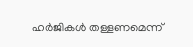ഹര്‍ജികള്‍ തള്ളണമെന്ന്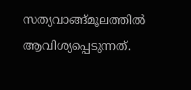സത്യവാങ്ങ്മൂലത്തില്‍ ആവിശ്യപ്പെടുന്നത്.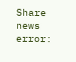Share news
error: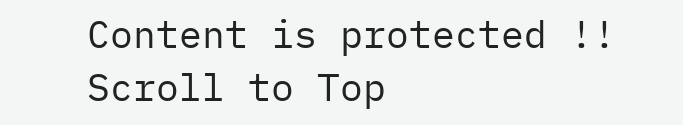Content is protected !!
Scroll to Top